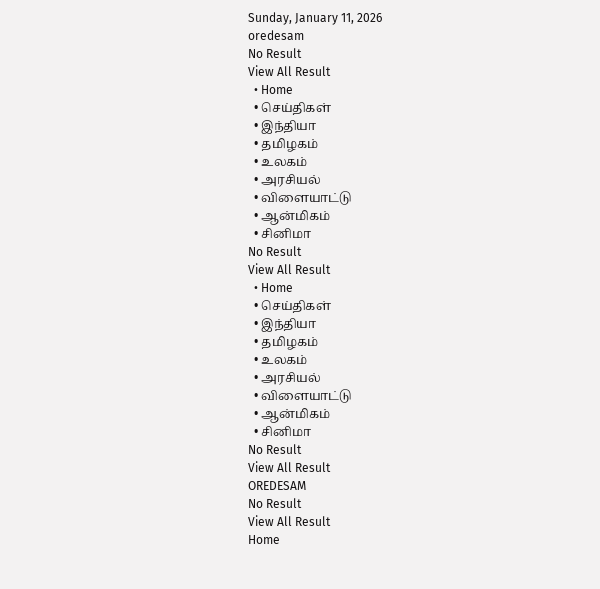Sunday, January 11, 2026
oredesam
No Result
View All Result
  • Home
  • செய்திகள்
  • இந்தியா
  • தமிழகம்
  • உலகம்
  • அரசியல்
  • விளையாட்டு
  • ஆன்மிகம்
  • சினிமா
No Result
View All Result
  • Home
  • செய்திகள்
  • இந்தியா
  • தமிழகம்
  • உலகம்
  • அரசியல்
  • விளையாட்டு
  • ஆன்மிகம்
  • சினிமா
No Result
View All Result
OREDESAM
No Result
View All Result
Home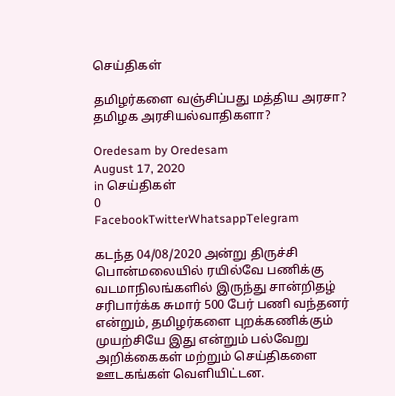செய்திகள்

தமிழர்களை வஞ்சிப்பது மத்திய அரசா? தமிழக அரசியல்வாதிகளா?

Oredesam by Oredesam
August 17, 2020
in செய்திகள்
0
FacebookTwitterWhatsappTelegram

கடந்த 04/08/2020 அன்று திருச்சி பொன்மலையில் ரயில்வே பணிக்கு வடமாநிலங்களில் இருந்து சான்றிதழ் சரிபார்க்க சுமார் 500 பேர் பணி வந்தனர் என்றும், தமிழர்களை புறக்கணிக்கும் முயற்சியே இது என்றும் பல்வேறு அறிக்கைகள் மற்றும் செய்திகளை ஊடகங்கள் வெளியிட்டன.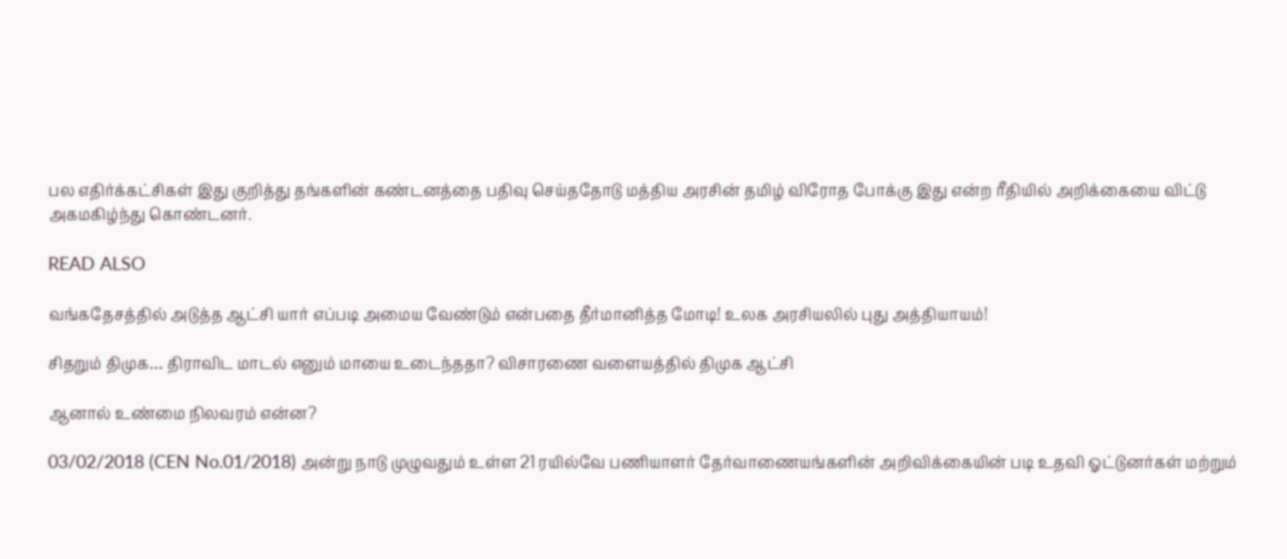பல எதிர்க்கட்சிகள் இது குறித்து தங்களின் கண்டனத்தை பதிவு செய்ததோடு மத்திய அரசின் தமிழ் விரோத போக்கு இது என்ற ரீதியில் அறிக்கையை விட்டு அகமகிழ்ந்து கொண்டனர்.

READ ALSO

வங்கதேசத்தில் அடுத்த ஆட்சி யார் எப்படி அமைய வேண்டும் என்பதை தீர்மானித்த மோடி! உலக அரசியலில் புது அத்தியாயம்!

சிதறும் திமுக… திராவிட மாடல் எனும் மாயை உடைந்ததா? விசாரணை வளையத்தில் திமுக ஆட்சி

ஆனால் உண்மை நிலவரம் என்ன?

03/02/2018 (CEN No.01/2018) அன்று நாடு முழுவதும் உள்ள 21 ரயில்வே பணியாளர் தேர்வாணையங்களின் அறிவிக்கையின் படி உதவி ஓட்டுனர்கள் மற்றும்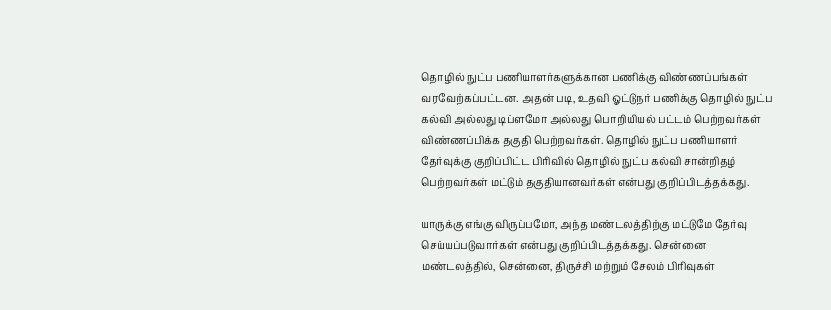தொழில் நுட்ப பணியாளர்களுக்கான பணிக்கு விண்ணப்பங்கள் வரவேற்கப்பட்டன. அதன் படி, உதவி ஓட்டுநர் பணிக்கு தொழில் நுட்ப கல்வி அல்லது டிப்ளமோ அல்லது பொறியியல் பட்டம் பெற்றவர்கள் விண்ணப்பிக்க தகுதி பெற்றவர்கள். தொழில் நுட்ப பணியாளர் தேர்வுக்கு குறிப்பிட்ட பிரிவில் தொழில் நுட்ப கல்வி சான்றிதழ் பெற்றவர்கள் மட்டும் தகுதியானவர்கள் என்பது குறிப்பிடத்தக்கது.

யாருக்கு எங்கு விருப்பமோ, அந்த மண்டலத்திற்கு மட்டுமே தேர்வு செய்யப்படுவார்கள் என்பது குறிப்பிடத்தக்கது. சென்னை மண்டலத்தில், சென்னை, திருச்சி மற்றும் சேலம் பிரிவுகள்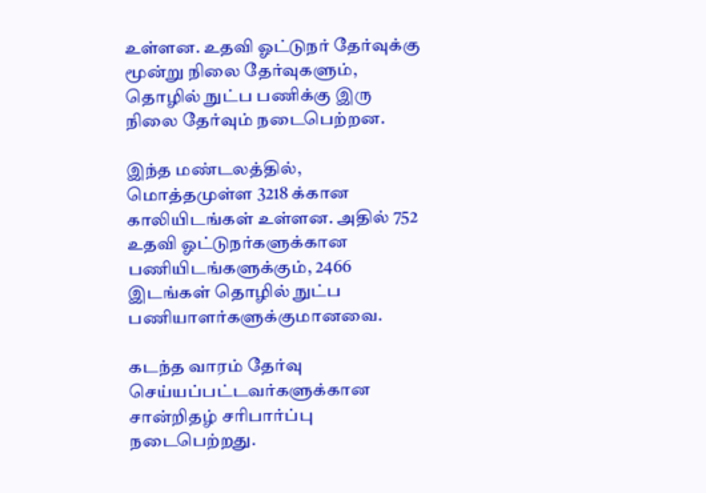உள்ளன. உதவி ஓட்டுநர் தேர்வுக்கு மூன்று நிலை தேர்வுகளும், தொழில் நுட்ப பணிக்கு இரு நிலை தேர்வும் நடைபெற்றன.

இந்த மண்டலத்தில், மொத்தமுள்ள 3218 க்கான காலியிடங்கள் உள்ளன. அதில் 752 உதவி ஓட்டுநர்களுக்கான பணியிடங்களுக்கும், 2466 இடங்கள் தொழில் நுட்ப பணியாளர்களுக்குமானவை.

கடந்த வாரம் தேர்வு செய்யப்பட்டவர்களுக்கான சான்றிதழ் சரிபார்ப்பு நடைபெற்றது.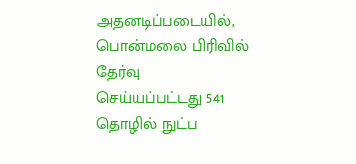அதனடிப்படையில், பொன்மலை பிரிவில் தேர்வு செய்யப்பட்டது 541 தொழில் நுட்ப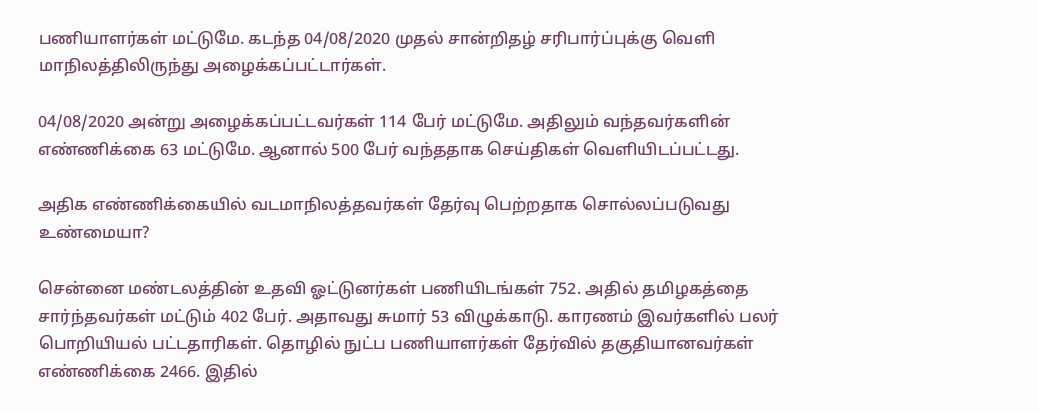பணியாளர்கள் மட்டுமே. கடந்த 04/08/2020 முதல் சான்றிதழ் சரிபார்ப்புக்கு வெளி மாநிலத்திலிருந்து அழைக்கப்பட்டார்கள்.

04/08/2020 அன்று அழைக்கப்பட்டவர்கள் 114 பேர் மட்டுமே. அதிலும் வந்தவர்களின் எண்ணிக்கை 63 மட்டுமே. ஆனால் 500 பேர் வந்ததாக செய்திகள் வெளியிடப்பட்டது.

அதிக எண்ணிக்கையில் வடமாநிலத்தவர்கள் தேர்வு பெற்றதாக சொல்லப்படுவது உண்மையா?

சென்னை மண்டலத்தின் உதவி ஓட்டுனர்கள் பணியிடங்கள் 752. அதில் தமிழகத்தை சார்ந்தவர்கள் மட்டும் 402 பேர். அதாவது சுமார் 53 விழுக்காடு. காரணம் இவர்களில் பலர் பொறியியல் பட்டதாரிகள். தொழில் நுட்ப பணியாளர்கள் தேர்வில் தகுதியானவர்கள் எண்ணிக்கை 2466. இதில்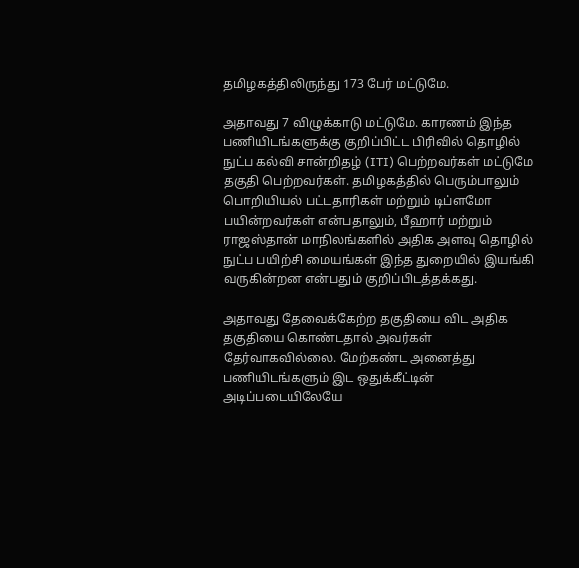தமிழகத்திலிருந்து 173 பேர் மட்டுமே.

அதாவது 7 விழுக்காடு மட்டுமே. காரணம் இந்த பணியிடங்களுக்கு குறிப்பிட்ட பிரிவில் தொழில் நுட்ப கல்வி சான்றிதழ் (ITI) பெற்றவர்கள் மட்டுமே தகுதி பெற்றவர்கள். தமிழகத்தில் பெரும்பாலும் பொறியியல் பட்டதாரிகள் மற்றும் டிப்ளமோ பயின்றவர்கள் என்பதாலும், பீஹார் மற்றும் ராஜஸ்தான் மாநிலங்களில் அதிக அளவு தொழில் நுட்ப பயிற்சி மையங்கள் இந்த துறையில் இயங்கி வருகின்றன என்பதும் குறிப்பிடத்தக்கது.

அதாவது தேவைக்கேற்ற தகுதியை விட அதிக தகுதியை கொண்டதால் அவர்கள் தேர்வாகவில்லை. மேற்கண்ட அனைத்து பணியிடங்களும் இட ஒதுக்கீட்டின் அடிப்படையிலேயே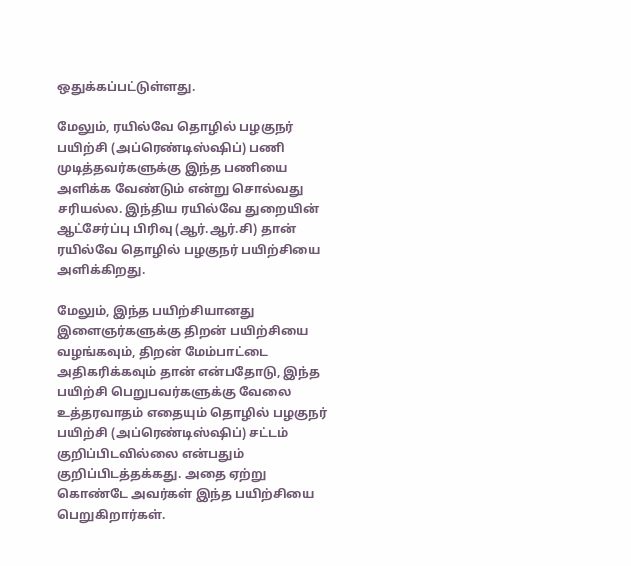ஒதுக்கப்பட்டுள்ளது.

மேலும், ரயில்வே தொழில் பழகுநர் பயிற்சி (அப்ரெண்டிஸ்ஷிப்) பணி முடித்தவர்களுக்கு இந்த பணியை அளிக்க வேண்டும் என்று சொல்வது சரியல்ல. இந்திய ரயில்வே துறையின் ஆட்சேர்ப்பு பிரிவு (ஆர்.ஆர்.சி) தான் ரயில்வே தொழில் பழகுநர் பயிற்சியை அளிக்கிறது.

மேலும், இந்த பயிற்சியானது இளைஞர்களுக்கு திறன் பயிற்சியை வழங்கவும், திறன் மேம்பாட்டை அதிகரிக்கவும் தான் என்பதோடு, இந்த பயிற்சி பெறுபவர்களுக்கு வேலை உத்தரவாதம் எதையும் தொழில் பழகுநர் பயிற்சி (அப்ரெண்டிஸ்ஷிப்) சட்டம் குறிப்பிடவில்லை என்பதும் குறிப்பிடத்தக்கது. அதை ஏற்று கொண்டே அவர்கள் இந்த பயிற்சியை பெறுகிறார்கள்.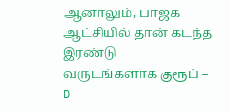ஆனாலும், பாஜக ஆட்சியில் தான் கடந்த இரண்டு வருடங்களாக குரூப் – D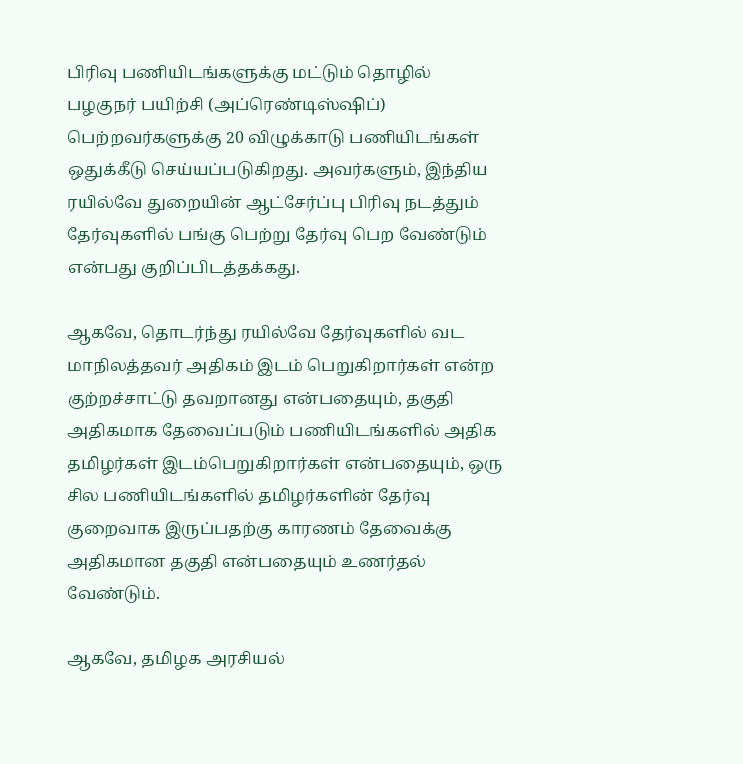பிரிவு பணியிடங்களுக்கு மட்டும் தொழில் பழகுநர் பயிற்சி (அப்ரெண்டிஸ்ஷிப்) பெற்றவர்களுக்கு 20 விழுக்காடு பணியிடங்கள் ஒதுக்கீடு செய்யப்படுகிறது. அவர்களும், இந்திய ரயில்வே துறையின் ஆட்சேர்ப்பு பிரிவு நடத்தும் தேர்வுகளில் பங்கு பெற்று தேர்வு பெற வேண்டும் என்பது குறிப்பிடத்தக்கது.

ஆகவே, தொடர்ந்து ரயில்வே தேர்வுகளில் வட மாநிலத்தவர் அதிகம் இடம் பெறுகிறார்கள் என்ற குற்றச்சாட்டு தவறானது என்பதையும், தகுதி அதிகமாக தேவைப்படும் பணியிடங்களில் அதிக தமிழர்கள் இடம்பெறுகிறார்கள் என்பதையும், ஒரு சில பணியிடங்களில் தமிழர்களின் தேர்வு குறைவாக இருப்பதற்கு காரணம் தேவைக்கு அதிகமான தகுதி என்பதையும் உணர்தல் வேண்டும்.

ஆகவே, தமிழக அரசியல்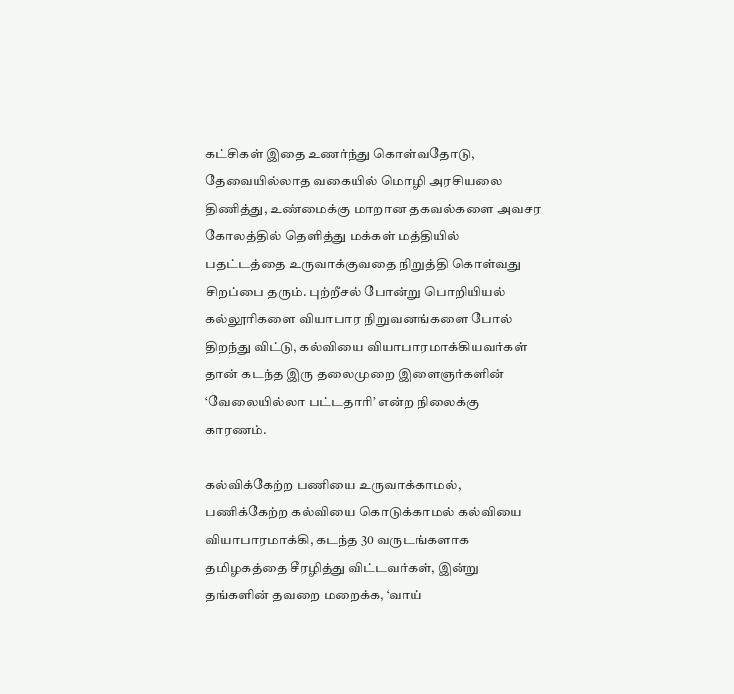கட்சிகள் இதை உணர்ந்து கொள்வதோடு, தேவையில்லாத வகையில் மொழி அரசியலை திணித்து, உண்மைக்கு மாறான தகவல்களை அவசர கோலத்தில் தெளித்து மக்கள் மத்தியில் பதட்டத்தை உருவாக்குவதை நிறுத்தி கொள்வது சிறப்பை தரும். புற்றீசல் போன்று பொறியியல் கல்லூரிகளை வியாபார நிறுவனங்களை போல் திறந்து விட்டு, கல்வியை வியாபாரமாக்கியவர்கள் தான் கடந்த இரு தலைமுறை இளைஞர்களின் ‘வேலையில்லா பட்டதாரி’ என்ற நிலைக்கு காரணம்.

கல்விக்கேற்ற பணியை உருவாக்காமல், பணிக்கேற்ற கல்வியை கொடுக்காமல் கல்வியை வியாபாரமாக்கி, கடந்த 30 வருடங்களாக தமிழகத்தை சீரழித்து விட்டவர்கள், இன்று தங்களின் தவறை மறைக்க, ‘வாய்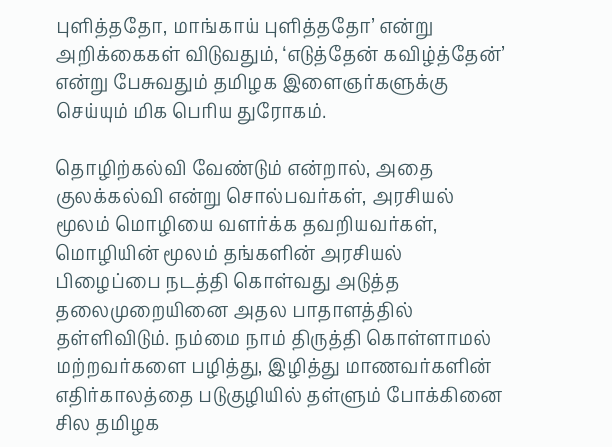புளித்ததோ, மாங்காய் புளித்ததோ’ என்று அறிக்கைகள் விடுவதும், ‘எடுத்தேன் கவிழ்த்தேன்’ என்று பேசுவதும் தமிழக இளைஞர்களுக்கு செய்யும் மிக பெரிய துரோகம்.

தொழிற்கல்வி வேண்டும் என்றால், அதை குலக்கல்வி என்று சொல்பவர்கள், அரசியல் மூலம் மொழியை வளர்க்க தவறியவர்கள், மொழியின் மூலம் தங்களின் அரசியல் பிழைப்பை நடத்தி கொள்வது அடுத்த தலைமுறையினை அதல பாதாளத்தில் தள்ளிவிடும். நம்மை நாம் திருத்தி கொள்ளாமல் மற்றவர்களை பழித்து, இழித்து மாணவர்களின் எதிர்காலத்தை படுகுழியில் தள்ளும் போக்கினை சில தமிழக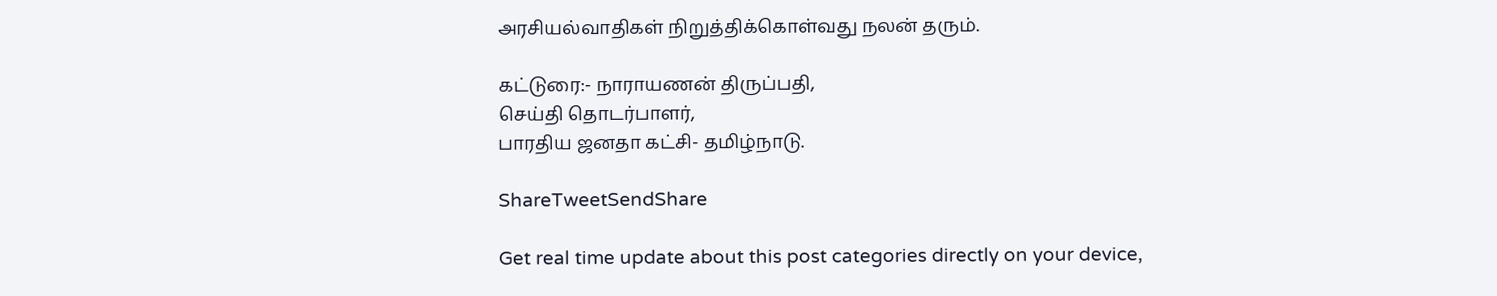அரசியல்வாதிகள் நிறுத்திக்கொள்வது நலன் தரும்.

கட்டுரை:- நாராயணன் திருப்பதி,
செய்தி தொடர்பாளர்,
பாரதிய ஜனதா கட்சி- தமிழ்நாடு.

ShareTweetSendShare

Get real time update about this post categories directly on your device,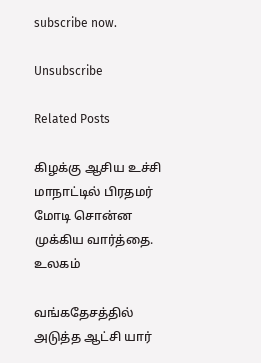subscribe now.

Unsubscribe

Related Posts

கிழக்கு ஆசிய உச்சி மாநாட்டில் பிரதமர் மோடி சொன்ன முக்கிய வார்த்தை.
உலகம்

வங்கதேசத்தில் அடுத்த ஆட்சி யார்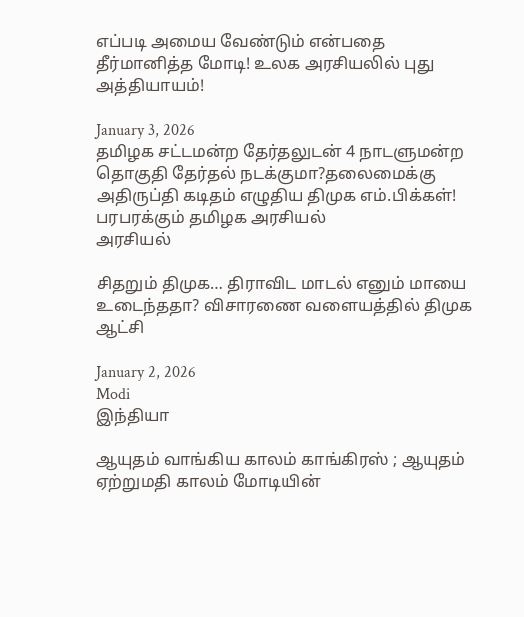எப்படி அமைய வேண்டும் என்பதை தீர்மானித்த மோடி! உலக அரசியலில் புது அத்தியாயம்!

January 3, 2026
தமிழக சட்டமன்ற தேர்தலுடன் 4 நாடளுமன்ற தொகுதி தேர்தல் நடக்குமா?தலைமைக்கு அதிருப்தி கடிதம் எழுதிய திமுக எம்.பிக்கள்! பரபரக்கும் தமிழக அரசியல்
அரசியல்

சிதறும் திமுக… திராவிட மாடல் எனும் மாயை உடைந்ததா? விசாரணை வளையத்தில் திமுக ஆட்சி

January 2, 2026
Modi
இந்தியா

ஆயுதம் வாங்கிய காலம் காங்கிரஸ் ; ஆயுதம் ஏற்றுமதி காலம் மோடியின்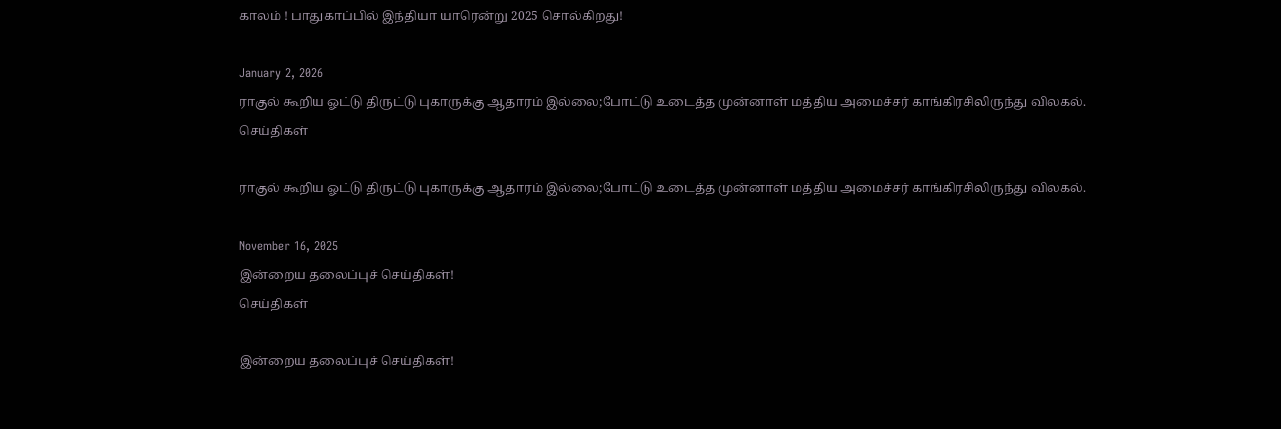காலம் ! பாதுகாப்பில் இந்தியா யாரென்று 2025 சொல்கிறது!

January 2, 2026
ராகுல் கூறிய ஓட்டு திருட்டு புகாருக்கு ஆதாரம் இல்லை;போட்டு உடைத்த முன்னாள் மத்திய அமைச்சர் காங்கிரசிலிருந்து விலகல்.
செய்திகள்

ராகுல் கூறிய ஓட்டு திருட்டு புகாருக்கு ஆதாரம் இல்லை;போட்டு உடைத்த முன்னாள் மத்திய அமைச்சர் காங்கிரசிலிருந்து விலகல்.

November 16, 2025
இன்றைய தலைப்புச் செய்திகள்!
செய்திகள்

இன்றைய தலைப்புச் செய்திகள்!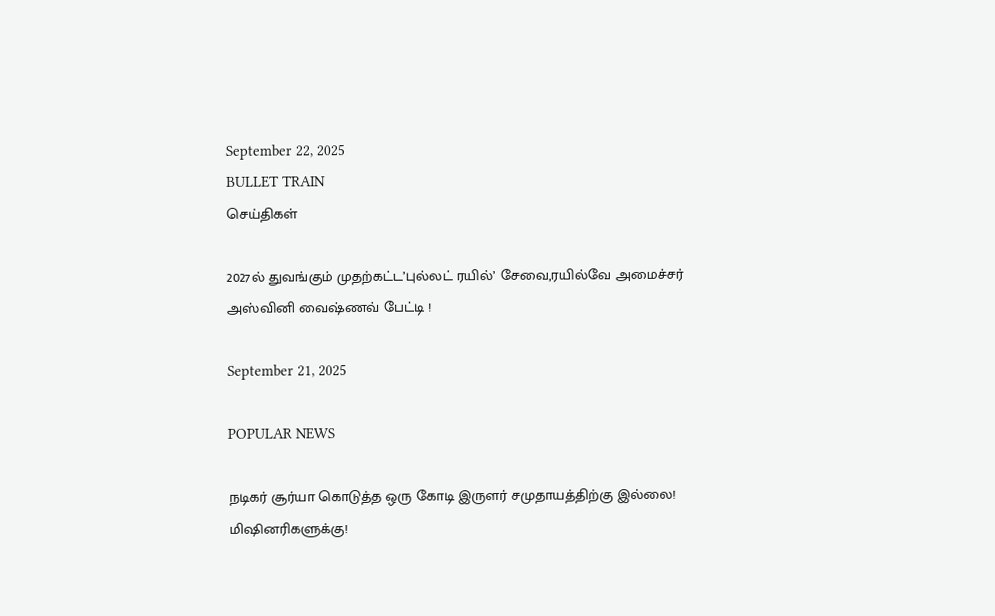September 22, 2025
BULLET TRAIN
செய்திகள்

2027ல் துவங்கும் முதற்கட்ட’புல்லட் ரயில்’ சேவை,ரயில்வே அமைச்சர் அஸ்வினி வைஷ்ணவ் பேட்டி !

September 21, 2025

POPULAR NEWS

நடிகர் சூர்யா கொடுத்த ஒரு கோடி இருளர் சமுதாயத்திற்கு இல்லை! மிஷினரிகளுக்கு!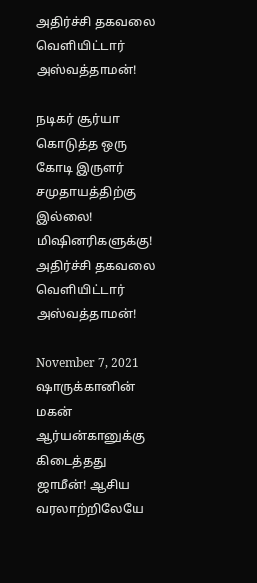அதிர்ச்சி தகவலை வெளியிட்டார் அஸ்வத்தாமன்!

நடிகர் சூர்யா கொடுத்த ஒரு கோடி இருளர் சமுதாயத்திற்கு இல்லை! மிஷினரிகளுக்கு! அதிர்ச்சி தகவலை வெளியிட்டார் அஸ்வத்தாமன்!

November 7, 2021
ஷாருக்கானின் மகன் ஆர்யன்கானுக்கு கிடைத்தது  ஜாமீன்! ஆசிய வரலாற்றிலேயே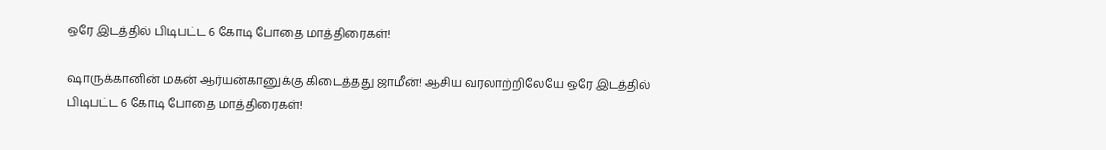ஒரே இடத்தில் பிடிபட்ட 6 கோடி போதை மாத்திரைகள்!

ஷாருக்கானின் மகன் ஆர்யன்கானுக்கு கிடைத்தது ஜாமீன்! ஆசிய வரலாற்றிலேயே ஒரே இடத்தில் பிடிபட்ட 6 கோடி போதை மாத்திரைகள்!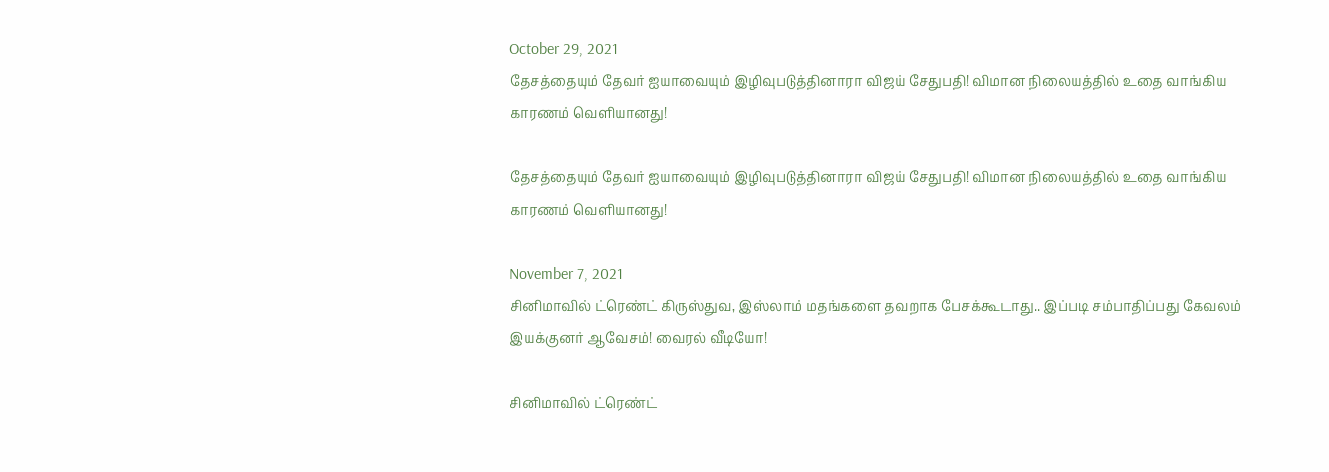October 29, 2021
தேசத்தையும் தேவர் ஐயாவையும் இழிவுபடுத்தினாரா விஜய் சேதுபதி! விமான நிலையத்தில் உதை வாங்கிய காரணம் வெளியானது!

தேசத்தையும் தேவர் ஐயாவையும் இழிவுபடுத்தினாரா விஜய் சேதுபதி! விமான நிலையத்தில் உதை வாங்கிய காரணம் வெளியானது!

November 7, 2021
சினிமாவில் ட்ரெண்ட் கிருஸ்துவ, இஸ்லாம் மதங்களை தவறாக பேசக்கூடாது.. இப்படி சம்பாதிப்பது கேவலம் இயக்குனர் ஆவேசம்! வைரல் வீடியோ!

சினிமாவில் ட்ரெண்ட்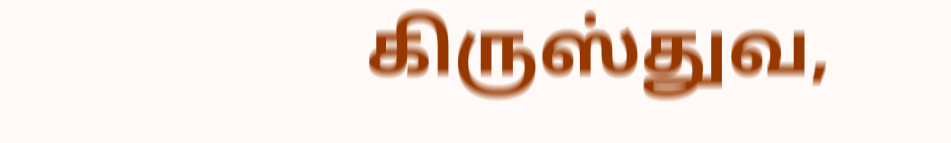கிருஸ்துவ,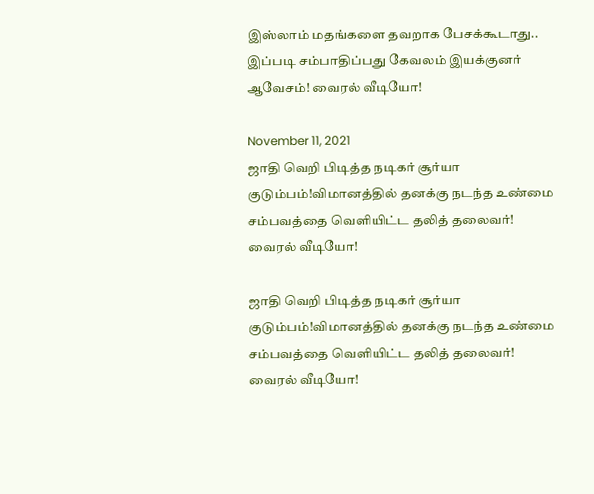இஸ்லாம் மதங்களை தவறாக பேசக்கூடாது.. இப்படி சம்பாதிப்பது கேவலம் இயக்குனர் ஆவேசம்! வைரல் வீடியோ!

November 11, 2021
ஜாதி வெறி பிடித்த நடிகர் சூர்யா குடும்பம்!விமானத்தில் தனக்கு நடந்த உண்மை சம்பவத்தை வெளியிட்ட தலித் தலைவர்! வைரல் வீடியோ!

ஜாதி வெறி பிடித்த நடிகர் சூர்யா குடும்பம்!விமானத்தில் தனக்கு நடந்த உண்மை சம்பவத்தை வெளியிட்ட தலித் தலைவர்! வைரல் வீடியோ!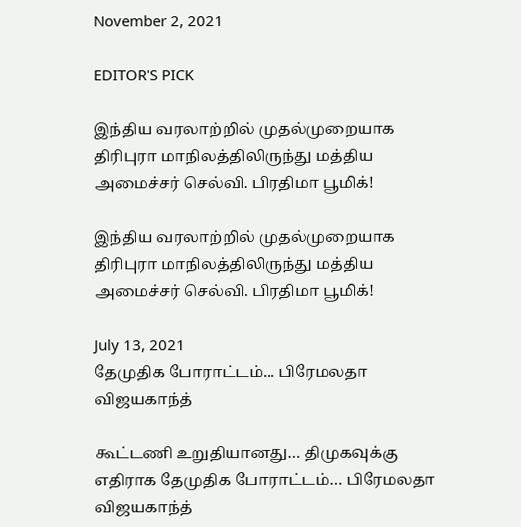November 2, 2021

EDITOR'S PICK

இந்திய வரலாற்றில் முதல்முறையாக திரிபுரா மாநிலத்திலிருந்து மத்திய அமைச்சர் செல்வி. பிரதிமா பூமிக்!

இந்திய வரலாற்றில் முதல்முறையாக திரிபுரா மாநிலத்திலிருந்து மத்திய அமைச்சர் செல்வி. பிரதிமா பூமிக்!

July 13, 2021
தேமுதிக போராட்டம்... பிரேமலதா விஜயகாந்த்

கூட்டணி உறுதியானது… திமுகவுக்கு எதிராக தேமுதிக போராட்டம்… பிரேமலதா விஜயகாந்த்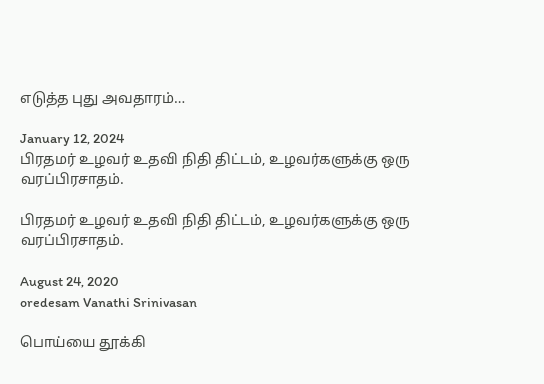எடுத்த புது அவதாரம்…

January 12, 2024
பிரதமர் உழவர் உதவி நிதி திட்டம், உழவர்களுக்கு ஒரு வரப்பிரசாதம்.

பிரதமர் உழவர் உதவி நிதி திட்டம், உழவர்களுக்கு ஒரு வரப்பிரசாதம்.

August 24, 2020
oredesam Vanathi Srinivasan

பொய்யை தூக்கி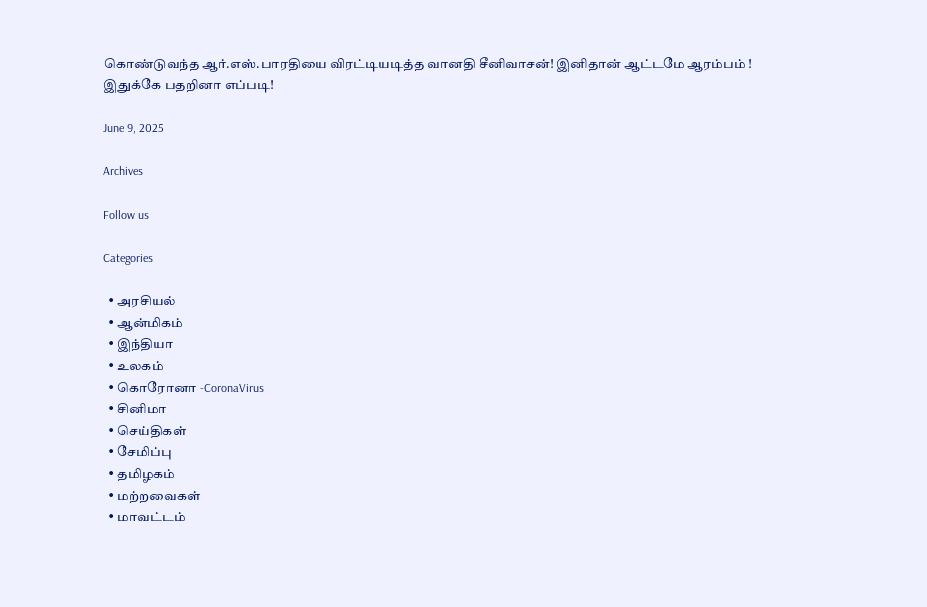கொண்டுவந்த ஆர்.எஸ்.பாரதியை விரட்டியடித்த வானதி சீனிவாசன்! இனிதான் ஆட்டமே ஆரம்பம் ! இதுக்கே பதறினா எப்படி!

June 9, 2025

Archives

Follow us

Categories

  • அரசியல்
  • ஆன்மிகம்
  • இந்தியா
  • உலகம்
  • கொரோனா -CoronaVirus
  • சினிமா
  • செய்திகள்
  • சேமிப்பு
  • தமிழகம்
  • மற்றவைகள்
  • மாவட்டம்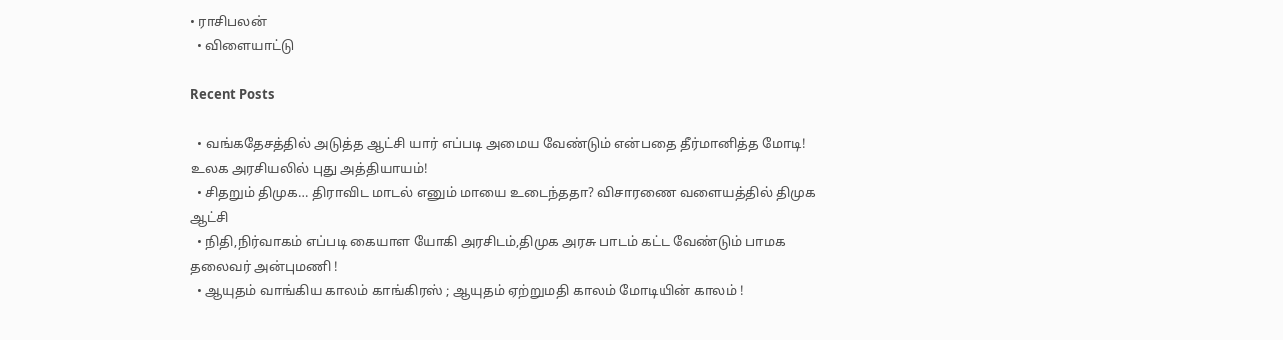• ராசிபலன்
  • விளையாட்டு

Recent Posts

  • வங்கதேசத்தில் அடுத்த ஆட்சி யார் எப்படி அமைய வேண்டும் என்பதை தீர்மானித்த மோடி! உலக அரசியலில் புது அத்தியாயம்!
  • சிதறும் திமுக… திராவிட மாடல் எனும் மாயை உடைந்ததா? விசாரணை வளையத்தில் திமுக ஆட்சி
  • நிதி,நிர்வாகம் எப்படி கையாள யோகி அரசிடம்,திமுக அரசு பாடம் கட்ட வேண்டும் பாமக தலைவர் அன்புமணி !
  • ஆயுதம் வாங்கிய காலம் காங்கிரஸ் ; ஆயுதம் ஏற்றுமதி காலம் மோடியின் காலம் !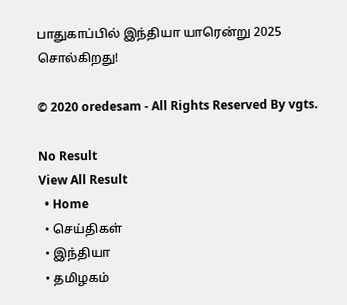பாதுகாப்பில் இந்தியா யாரென்று 2025 சொல்கிறது!

© 2020 oredesam - All Rights Reserved By vgts.

No Result
View All Result
  • Home
  • செய்திகள்
  • இந்தியா
  • தமிழகம்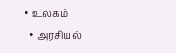• உலகம்
  • அரசியல்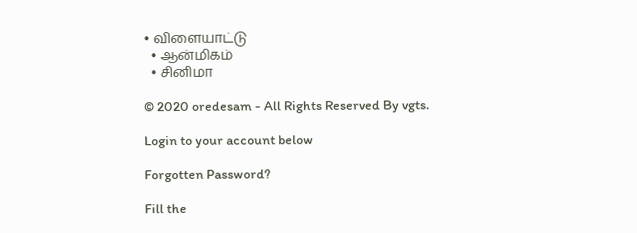• விளையாட்டு
  • ஆன்மிகம்
  • சினிமா

© 2020 oredesam - All Rights Reserved By vgts.

Login to your account below

Forgotten Password?

Fill the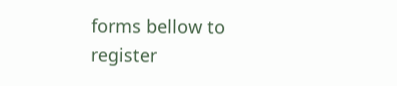forms bellow to register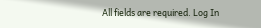All fields are required. Log In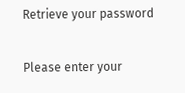Retrieve your password

Please enter your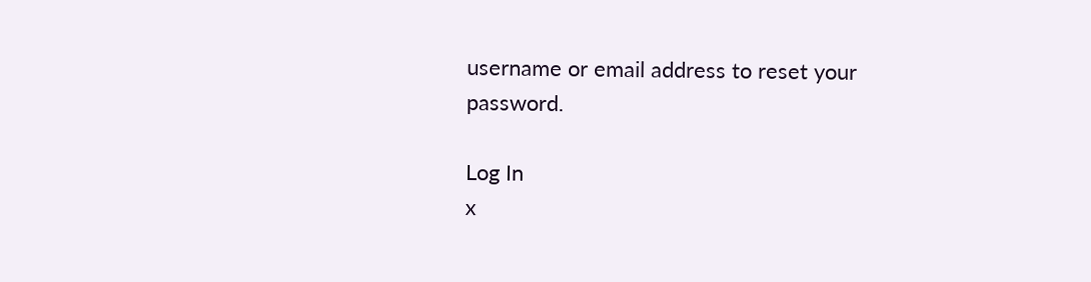username or email address to reset your password.

Log In
x